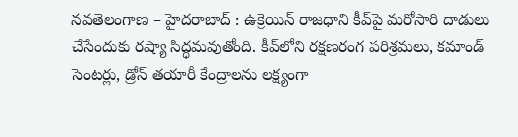నవతెలంగాణ – హైదరాబాద్ : ఉక్రెయిన్‌ రాజధాని కీవ్‌పై మరోసారి దాడులు చేసేందుకు రష్యా సిద్ధమవుతోంది. కీవ్‌లోని రక్షణరంగ పరిశ్రమలు, కమాండ్‌ సెంటర్లు, డ్రోన్‌ తయారీ కేంద్రాలను లక్ష్యంగా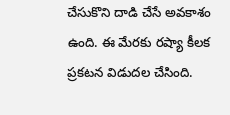చేసుకొని దాడి చేసే అవకాశం ఉంది. ఈ మేరకు రష్యా కీలక ప్రకటన విడుదల చేసింది.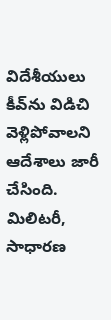విదేశీయులు కీవ్‌ను విడిచి వెళ్లిపోవాలని ఆదేశాలు జారీ చేసింది. మిలిటరీ, సాధారణ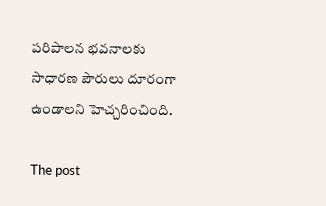పరిపాలన భవనాలకు సాధారణ పౌరులు దూరంగా ఉండాలని హెచ్చరించింది.

The post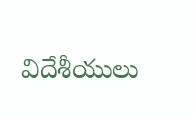విదేశీయులు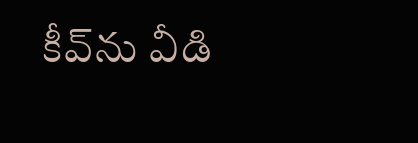కీవ్‌ను వీడి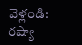వెళ్లండి: రష్యా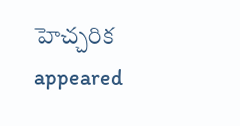హెచ్చరిక appeared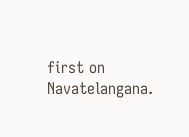first on Navatelangana.